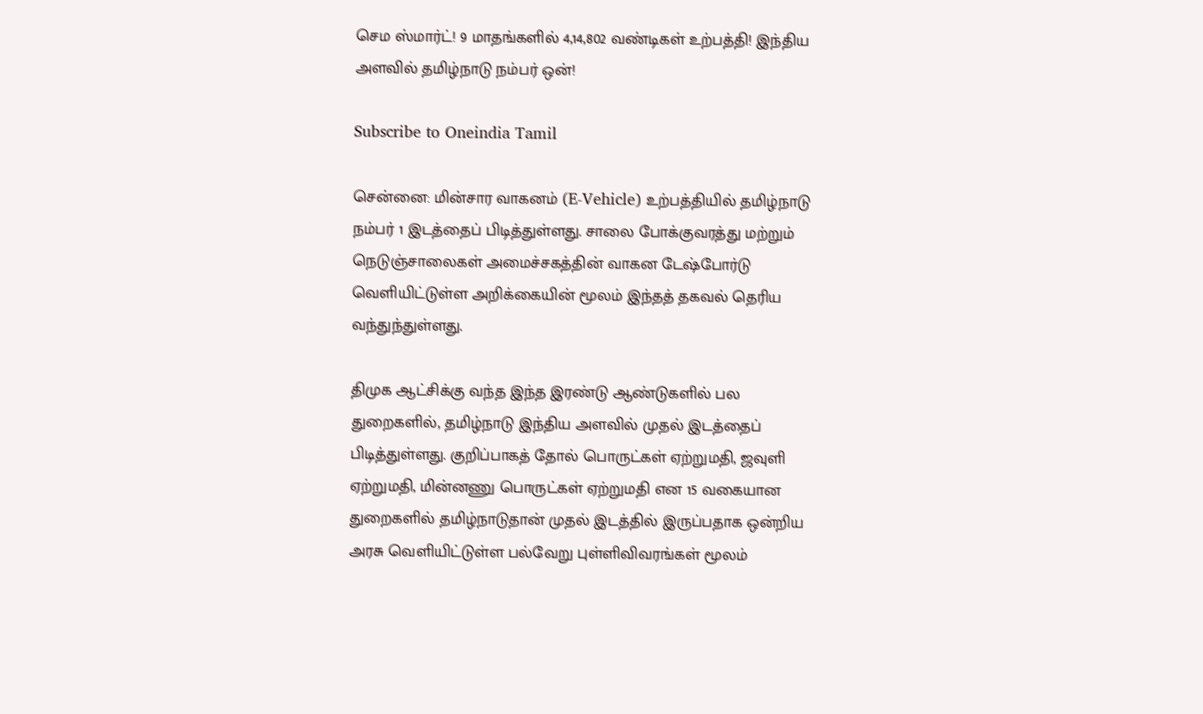செம ஸ்மார்ட்! 9 மாதங்களில் 4,14,802 வண்டிகள் உற்பத்தி! இந்திய அளவில் தமிழ்நாடு நம்பர் ஒன்!

Subscribe to Oneindia Tamil

சென்னை: மின்சார வாகனம் (E-Vehicle) உற்பத்தியில் தமிழ்நாடு நம்பர் 1 இடத்தைப் பிடித்துள்ளது. சாலை போக்குவரத்து மற்றும் நெடுஞ்சாலைகள் அமைச்சகத்தின் வாகன டேஷ்போர்டு வெளியிட்டுள்ள அறிக்கையின் மூலம் இந்தத் தகவல் தெரிய வந்துந்துள்ளது.

திமுக ஆட்சிக்கு வந்த இந்த இரண்டு ஆண்டுகளில் பல துறைகளில், தமிழ்நாடு இந்திய அளவில் முதல் இடத்தைப் பிடித்துள்ளது. குறிப்பாகத் தோல் பொருட்கள் ஏற்றுமதி, ஜவுளி ஏற்றுமதி, மின்னணு பொருட்கள் ஏற்றுமதி என 15 வகையான துறைகளில் தமிழ்நாடுதான் முதல் இடத்தில் இருப்பதாக ஒன்றிய அரசு வெளியிட்டுள்ள பல்வேறு புள்ளிவிவரங்கள் மூலம்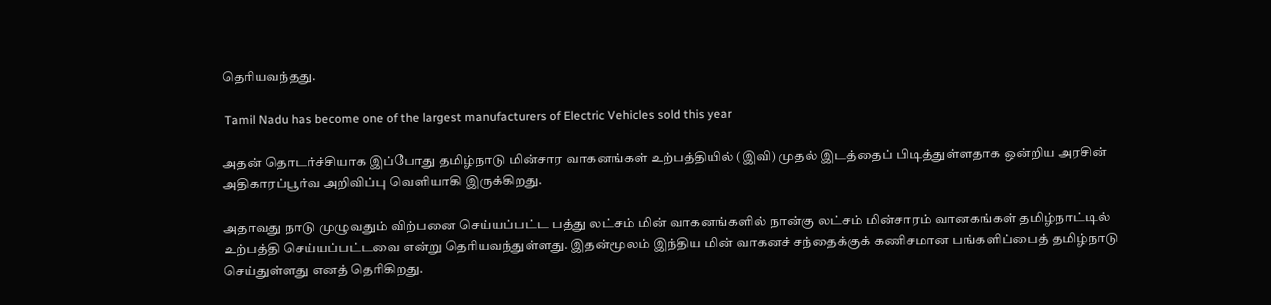தெரியவந்தது.

 Tamil Nadu has become one of the largest manufacturers of Electric Vehicles sold this year

அதன் தொடர்ச்சியாக இப்போது தமிழ்நாடு மின்சார வாகனங்கள் உற்பத்தியில் (இவி) முதல் இடத்தைப் பிடித்துள்ளதாக ஒன்றிய அரசின் அதிகாரப்பூர்வ அறிவிப்பு வெளியாகி இருக்கிறது.

அதாவது நாடு முழுவதும் விற்பனை செய்யப்பட்ட பத்து லட்சம் மின் வாகனங்களில் நான்கு லட்சம் மின்சாரம் வானகங்கள் தமிழ்நாட்டில் உற்பத்தி செய்யப்பட்டவை என்று தெரியவந்துள்ளது. இதன்மூலம் இந்திய மின் வாகனச் சந்தைக்குக் கணிசமான பங்களிப்பைத் தமிழ்நாடு செய்துள்ளது எனத் தெரிகிறது.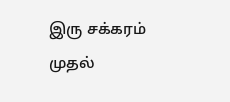இரு சக்கரம் முதல்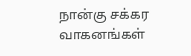நான்கு சக்கர வாகனங்கள்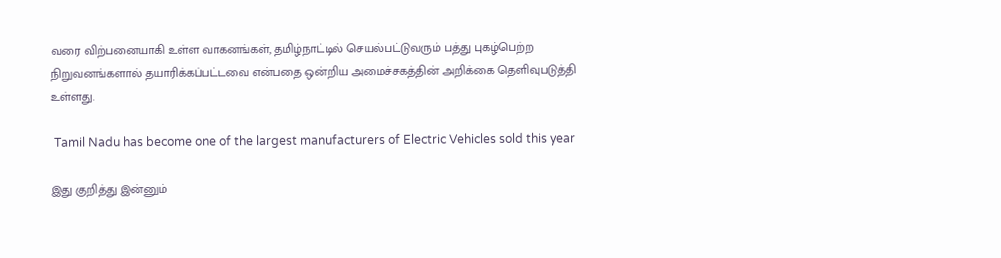வரை விற்பனையாகி உள்ள வாகனங்கள், தமிழ்நாட்டில் செயல்பட்டுவரும் பத்து புகழ்பெற்ற நிறுவனங்களால் தயாரிக்கப்பட்டவை என்பதை ஒன்றிய அமைச்சகத்தின் அறிக்கை தெளிவுபடுத்தி உள்ளது.

 Tamil Nadu has become one of the largest manufacturers of Electric Vehicles sold this year

இது குறித்து இன்னும்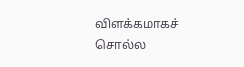விளக்கமாகச் சொல்ல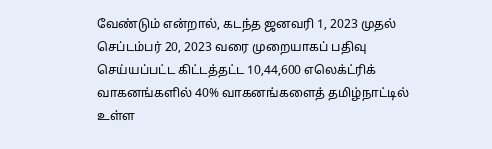வேண்டும் என்றால், கடந்த ஜனவரி 1, 2023 முதல் செப்டம்பர் 20, 2023 வரை முறையாகப் பதிவு செய்யப்பட்ட கிட்டத்தட்ட 10,44,600 எலெக்ட்ரிக் வாகனங்களில் 40% வாகனங்களைத் தமிழ்நாட்டில் உள்ள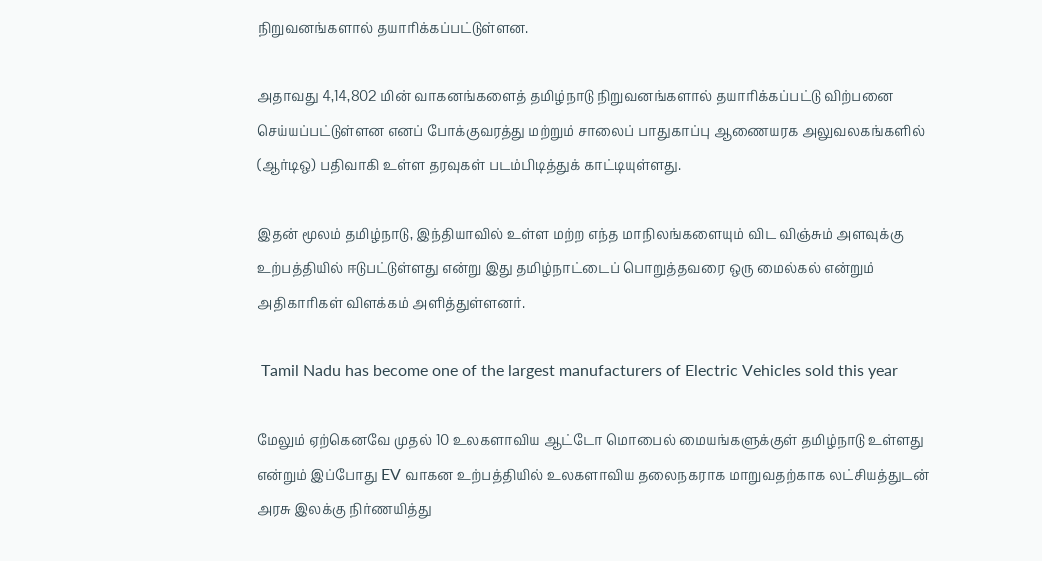நிறுவனங்களால் தயாரிக்கப்பட்டுள்ளன.

அதாவது 4,14,802 மின் வாகனங்களைத் தமிழ்நாடு நிறுவனங்களால் தயாரிக்கப்பட்டு விற்பனை செய்யப்பட்டுள்ளன எனப் போக்குவரத்து மற்றும் சாலைப் பாதுகாப்பு ஆணையரக அலுவலகங்களில் (ஆர்டிஒ) பதிவாகி உள்ள தரவுகள் படம்பிடித்துக் காட்டியுள்ளது.

இதன் மூலம் தமிழ்நாடு, இந்தியாவில் உள்ள மற்ற எந்த மாநிலங்களையும் விட விஞ்சும் அளவுக்கு உற்பத்தியில் ஈடுபட்டுள்ளது என்று இது தமிழ்நாட்டைப் பொறுத்தவரை ஒரு மைல்கல் என்றும் அதிகாரிகள் விளக்கம் அளித்துள்ளனர்.

 Tamil Nadu has become one of the largest manufacturers of Electric Vehicles sold this year

மேலும் ஏற்கெனவே முதல் 10 உலகளாவிய ஆட்டோ மொபைல் மையங்களுக்குள் தமிழ்நாடு உள்ளது என்றும் இப்போது EV வாகன உற்பத்தியில் உலகளாவிய தலைநகராக மாறுவதற்காக லட்சியத்துடன் அரசு இலக்கு நிர்ணயித்து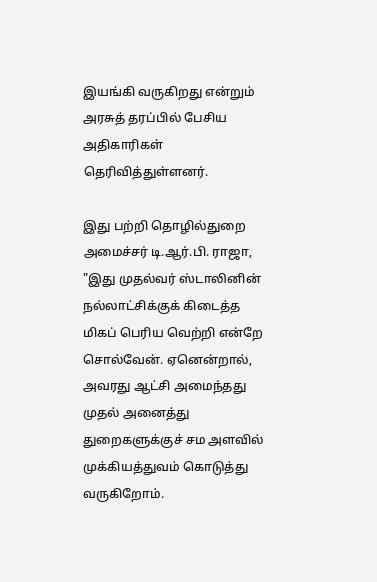இயங்கி வருகிறது என்றும் அரசுத் தரப்பில் பேசிய அதிகாரிகள் தெரிவித்துள்ளனர்.

இது பற்றி தொழில்துறை அமைச்சர் டி.ஆர்.பி. ராஜா, "இது முதல்வர் ஸ்டாலினின் நல்லாட்சிக்குக் கிடைத்த மிகப் பெரிய வெற்றி என்றே சொல்வேன். ஏனென்றால், அவரது ஆட்சி அமைந்தது முதல் அனைத்து துறைகளுக்குச் சம அளவில் முக்கியத்துவம் கொடுத்து வருகிறோம்.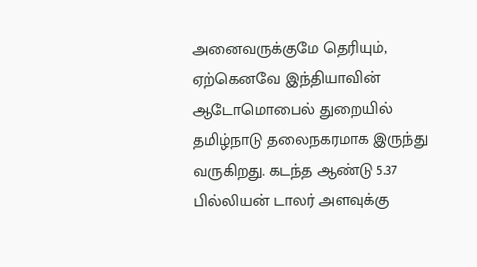அனைவருக்குமே தெரியும், ஏற்கெனவே இந்தியாவின் ஆடோமொபைல் துறையில் தமிழ்நாடு தலைநகரமாக இருந்து வருகிறது. கடந்த ஆண்டு 5.37 பில்லியன் டாலர் அளவுக்கு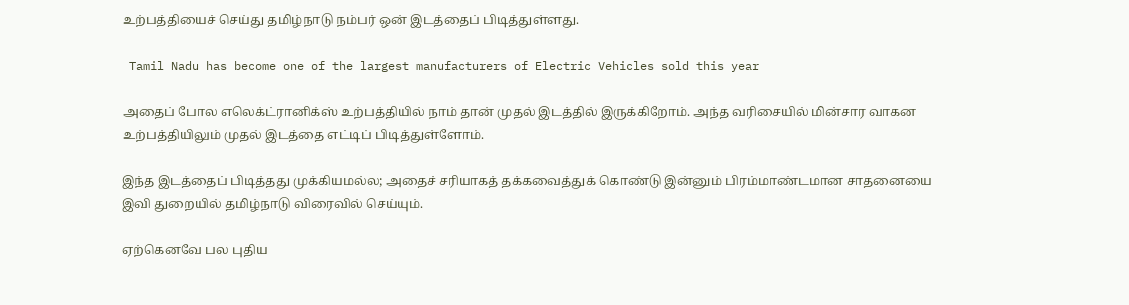உற்பத்தியைச் செய்து தமிழ்நாடு நம்பர் ஒன் இடத்தைப் பிடித்துள்ளது.

 Tamil Nadu has become one of the largest manufacturers of Electric Vehicles sold this year

அதைப் போல எலெக்ட்ரானிக்ஸ் உற்பத்தியில் நாம் தான் முதல் இடத்தில் இருக்கிறோம். அந்த வரிசையில் மின்சார வாகன உற்பத்தியிலும் முதல் இடத்தை எட்டிப் பிடித்துள்ளோம்.

இந்த இடத்தைப் பிடித்தது முக்கியமல்ல; அதைச் சரியாகத் தக்கவைத்துக் கொண்டு இன்னும் பிரம்மாண்டமான சாதனையை இவி துறையில் தமிழ்நாடு விரைவில் செய்யும்.

ஏற்கெனவே பல புதிய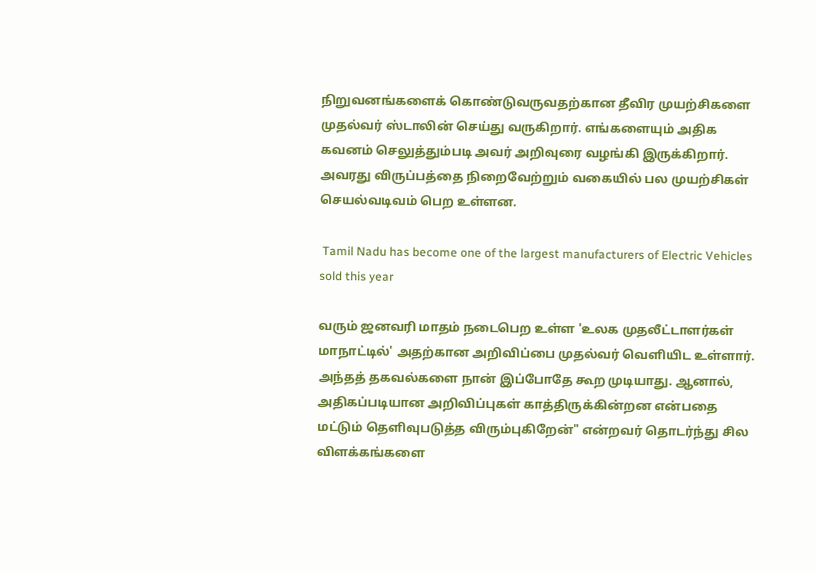நிறுவனங்களைக் கொண்டுவருவதற்கான தீவிர முயற்சிகளை முதல்வர் ஸ்டாலின் செய்து வருகிறார். எங்களையும் அதிக கவனம் செலுத்தும்படி அவர் அறிவுரை வழங்கி இருக்கிறார். அவரது விருப்பத்தை நிறைவேற்றும் வகையில் பல முயற்சிகள் செயல்வடிவம் பெற உள்ளன.

 Tamil Nadu has become one of the largest manufacturers of Electric Vehicles sold this year

வரும் ஜனவரி மாதம் நடைபெற உள்ள 'உலக முதலீட்டாளர்கள் மாநாட்டில்' அதற்கான அறிவிப்பை முதல்வர் வெளியிட உள்ளார். அந்தத் தகவல்களை நான் இப்போதே கூற முடியாது. ஆனால், அதிகப்படியான அறிவிப்புகள் காத்திருக்கின்றன என்பதை மட்டும் தெளிவுபடுத்த விரும்புகிறேன்" என்றவர் தொடர்ந்து சில விளக்கங்களை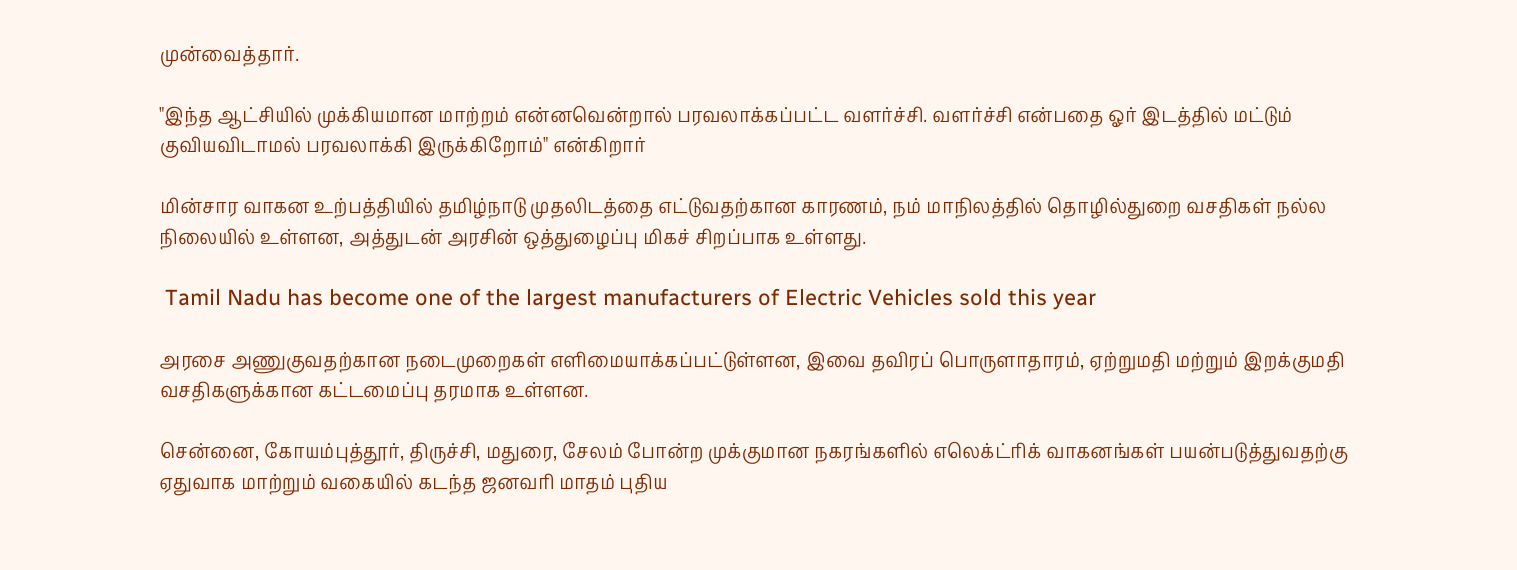முன்வைத்தார்.

"இந்த ஆட்சியில் முக்கியமான மாற்றம் என்னவென்றால் பரவலாக்கப்பட்ட வளர்ச்சி. வளர்ச்சி என்பதை ஓர் இடத்தில் மட்டும் குவியவிடாமல் பரவலாக்கி இருக்கிறோம்" என்கிறார்

மின்சார வாகன உற்பத்தியில் தமிழ்நாடு முதலிடத்தை எட்டுவதற்கான காரணம், நம் மாநிலத்தில் தொழில்துறை வசதிகள் நல்ல நிலையில் உள்ளன, அத்துடன் அரசின் ஒத்துழைப்பு மிகச் சிறப்பாக உள்ளது.

 Tamil Nadu has become one of the largest manufacturers of Electric Vehicles sold this year

அரசை அணுகுவதற்கான நடைமுறைகள் எளிமையாக்கப்பட்டுள்ளன, இவை தவிரப் பொருளாதாரம், ஏற்றுமதி மற்றும் இறக்குமதி வசதிகளுக்கான கட்டமைப்பு தரமாக உள்ளன.

சென்னை, கோயம்புத்தூர், திருச்சி, மதுரை, சேலம் போன்ற முக்குமான நகரங்களில் எலெக்ட்ரிக் வாகனங்கள் பயன்படுத்துவதற்கு ஏதுவாக மாற்றும் வகையில் கடந்த ஜனவரி மாதம் புதிய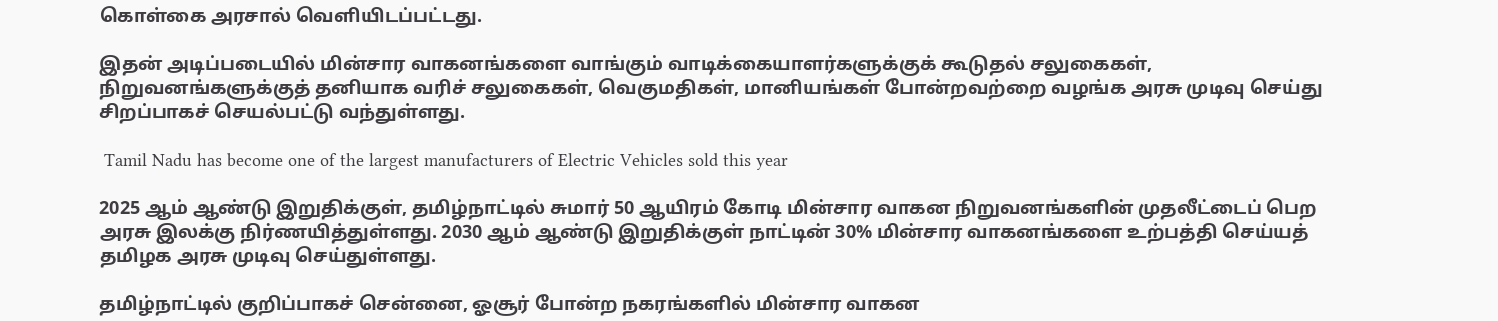கொள்கை அரசால் வெளியிடப்பட்டது.

இதன் அடிப்படையில் மின்சார வாகனங்களை வாங்கும் வாடிக்கையாளர்களுக்குக் கூடுதல் சலுகைகள், நிறுவனங்களுக்குத் தனியாக வரிச் சலுகைகள், வெகுமதிகள், மானியங்கள் போன்றவற்றை வழங்க அரசு முடிவு செய்து சிறப்பாகச் செயல்பட்டு வந்துள்ளது.

 Tamil Nadu has become one of the largest manufacturers of Electric Vehicles sold this year

2025 ஆம் ஆண்டு இறுதிக்குள், தமிழ்நாட்டில் சுமார் 50 ஆயிரம் கோடி மின்சார வாகன நிறுவனங்களின் முதலீட்டைப் பெற அரசு இலக்கு நிர்ணயித்துள்ளது. 2030 ஆம் ஆண்டு இறுதிக்குள் நாட்டின் 30% மின்சார வாகனங்களை உற்பத்தி செய்யத் தமிழக அரசு முடிவு செய்துள்ளது.

தமிழ்நாட்டில் குறிப்பாகச் சென்னை, ஓசூர் போன்ற நகரங்களில் மின்சார வாகன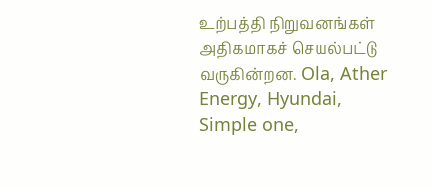உற்பத்தி நிறுவனங்கள் அதிகமாகச் செயல்பட்டு வருகின்றன. Ola, Ather Energy, Hyundai, Simple one,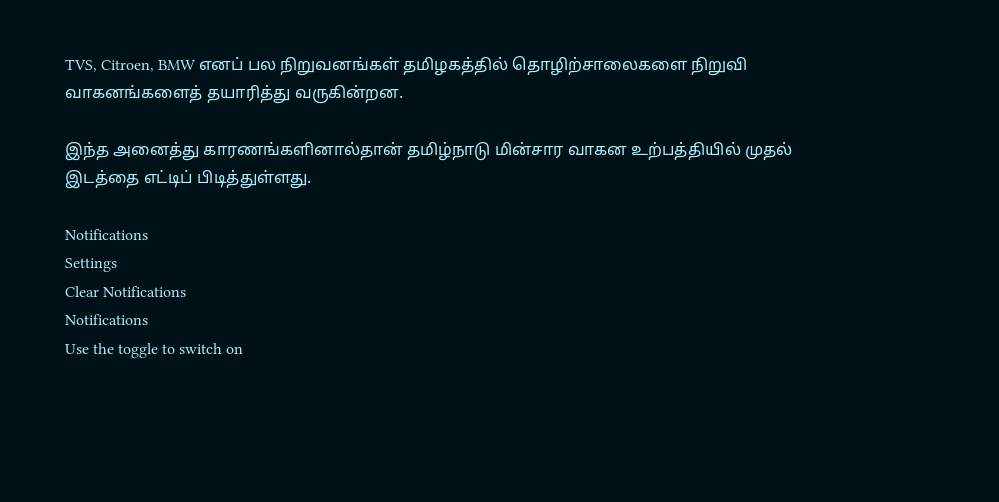TVS, Citroen, BMW எனப் பல நிறுவனங்கள் தமிழகத்தில் தொழிற்சாலைகளை நிறுவி வாகனங்களைத் தயாரித்து வருகின்றன.

இந்த அனைத்து காரணங்களினால்தான் தமிழ்நாடு மின்சார வாகன உற்பத்தியில் முதல் இடத்தை எட்டிப் பிடித்துள்ளது.

Notifications
Settings
Clear Notifications
Notifications
Use the toggle to switch on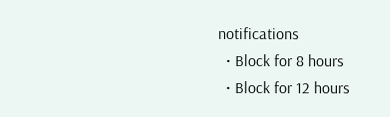notifications
  • Block for 8 hours
  • Block for 12 hours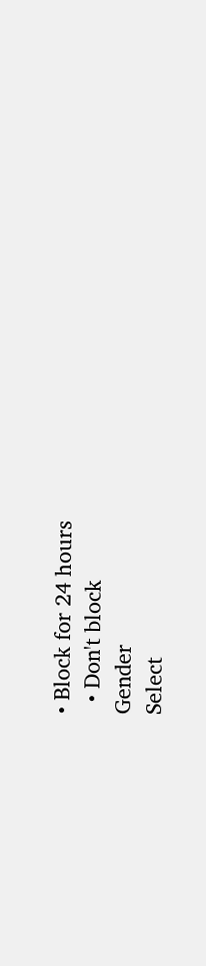• Block for 24 hours
  • Don't block
Gender
Select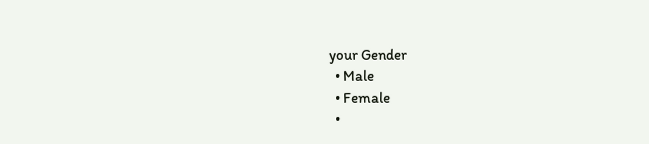your Gender
  • Male
  • Female
  •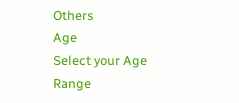Others
Age
Select your Age Range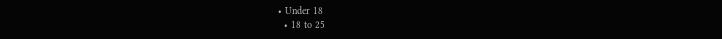• Under 18
  • 18 to 25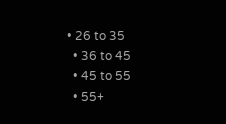• 26 to 35
  • 36 to 45
  • 45 to 55
  • 55+